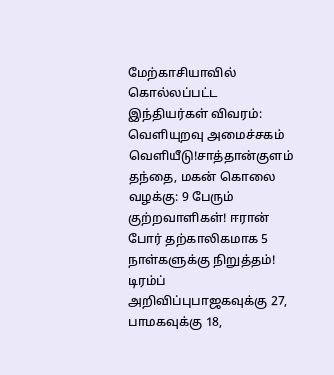மேற்காசியாவில் கொல்லப்பட்ட இந்தியர்கள் விவரம்: வெளியுறவு அமைச்சகம் வெளியீடு!சாத்தான்குளம் தந்தை, மகன் கொலை வழக்கு: 9 பேரும் குற்றவாளிகள்! ஈரான் போர் தற்காலிகமாக 5 நாள்களுக்கு நிறுத்தம்! டிரம்ப் அறிவிப்புபாஜகவுக்கு 27, பாமகவுக்கு 18,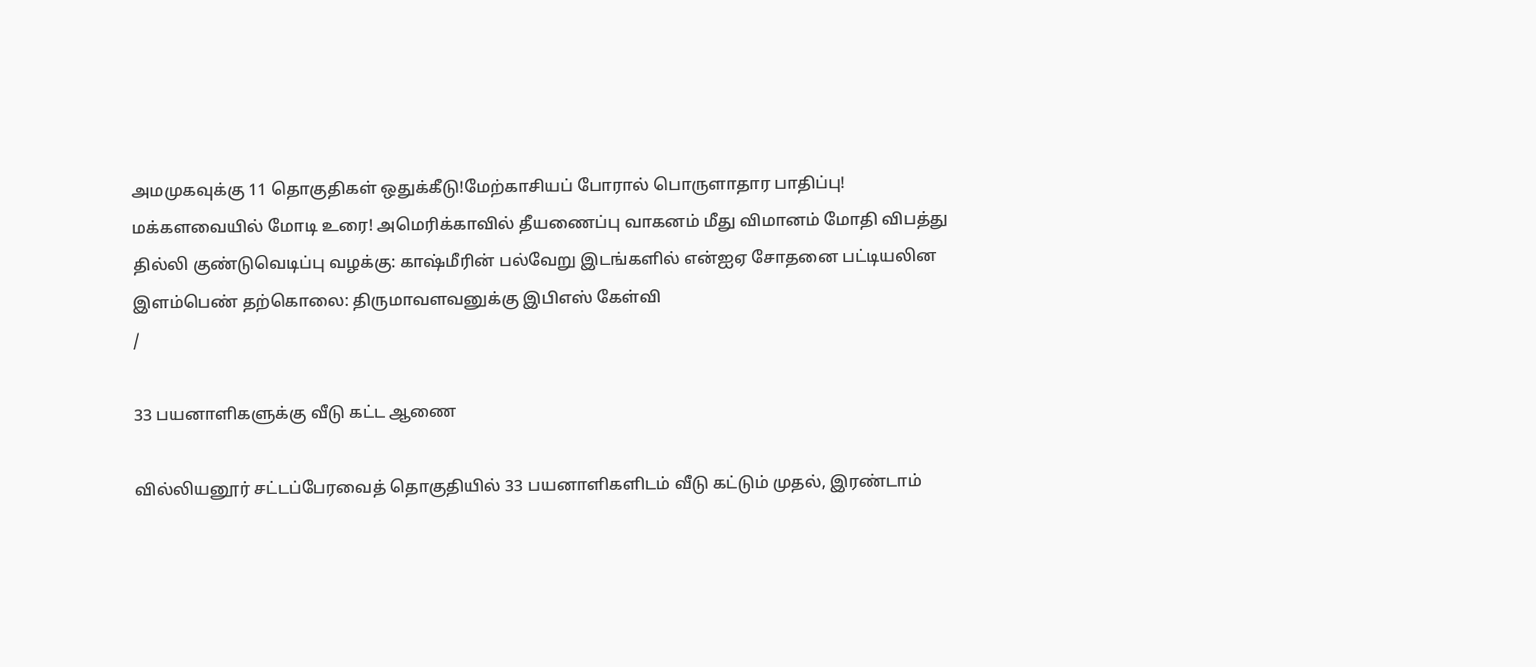அமமுகவுக்கு 11 தொகுதிகள் ஒதுக்கீடு!மேற்காசியப் போரால் பொருளாதார பாதிப்பு! மக்களவையில் மோடி உரை! அமெரிக்காவில் தீயணைப்பு வாகனம் மீது விமானம் மோதி விபத்து தில்லி குண்டுவெடிப்பு வழக்கு: காஷ்மீரின் பல்வேறு இடங்களில் என்ஐஏ சோதனை பட்டியலின இளம்பெண் தற்கொலை: திருமாவளவனுக்கு இபிஎஸ் கேள்வி
/

33 பயனாளிகளுக்கு வீடு கட்ட ஆணை

வில்லியனூர் சட்டப்பேரவைத் தொகுதியில் 33 பயனாளிகளிடம் வீடு கட்டும் முதல், இரண்டாம்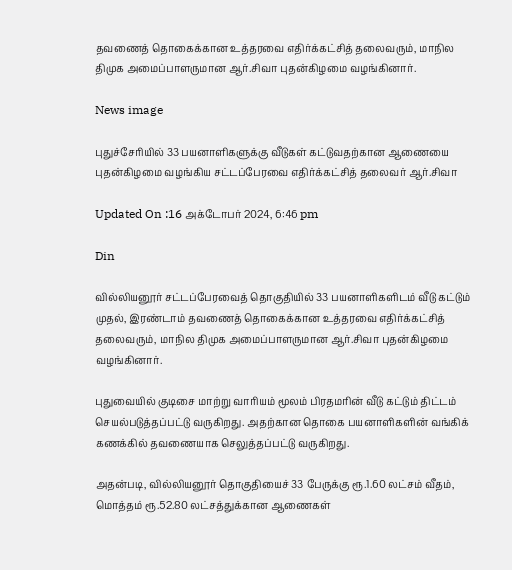தவணைத் தொகைக்கான உத்தரவை எதிர்க்கட்சித் தலைவரும், மாநில திமுக அமைப்பாளருமான ஆர்.சிவா புதன்கிழமை வழங்கினார்.

News image

புதுச்சேரியில் 33 பயனாளிகளுக்கு வீடுகள் கட்டுவதற்கான ஆணையை புதன்கிழமை வழங்கிய சட்டப்பேரவை எதிர்க்கட்சித் தலைவர் ஆர்.சிவா

Updated On :16 அக்டோபர் 2024, 6:46 pm

Din

வில்லியனூர் சட்டப்பேரவைத் தொகுதியில் 33 பயனாளிகளிடம் வீடு கட்டும் முதல், இரண்டாம் தவணைத் தொகைக்கான உத்தரவை எதிர்க்கட்சித் தலைவரும், மாநில திமுக அமைப்பாளருமான ஆர்.சிவா புதன்கிழமை வழங்கினார்.

புதுவையில் குடிசை மாற்று வாரியம் மூலம் பிரதமரின் வீடு கட்டும் திட்டம் செயல்படுத்தப்பட்டு வருகிறது. அதற்கான தொகை பயனாளிகளின் வங்கிக் கணக்கில் தவணையாக செலுத்தப்பட்டு வருகிறது.

அதன்படி, வில்லியனூர் தொகுதியைச் 33 பேருக்கு ரூ.1.60 லட்சம் வீதம், மொத்தம் ரூ.52.80 லட்சத்துக்கான ஆணைகள்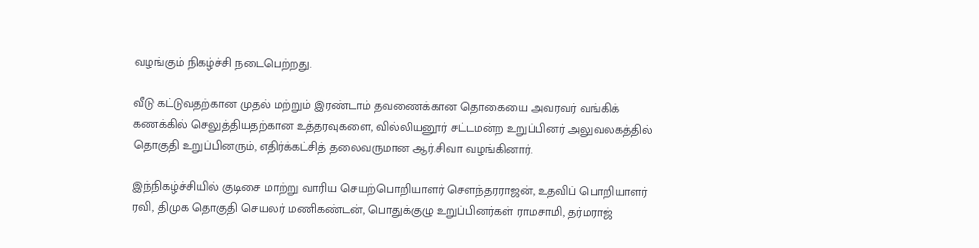வழங்கும் நிகழ்ச்சி நடைபெற்றது.

வீடு கட்டுவதற்கான முதல் மற்றும் இரண்டாம் தவணைக்கான தொகையை அவரவர் வங்கிக் கணக்கில் செலுத்தியதற்கான உத்தரவுகளை, வில்லியனூர் சட்டமன்ற உறுப்பினர் அலுவலகத்தில் தொகுதி உறுப்பினரும், எதிர்க்கட்சித் தலைவருமான ஆர்.சிவா வழங்கினார்.

இந்நிகழ்ச்சியில் குடிசை மாற்று வாரிய செயற்பொறியாளர் சௌந்தரராஜன், உதவிப் பொறியாளர் ரவி, திமுக தொகுதி செயலர் மணிகண்டன், பொதுக்குழு உறுப்பினர்கள் ராமசாமி, தர்மராஜ்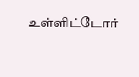உள்ளிட்டோர்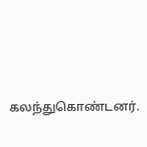கலந்துகொண்டனர்.